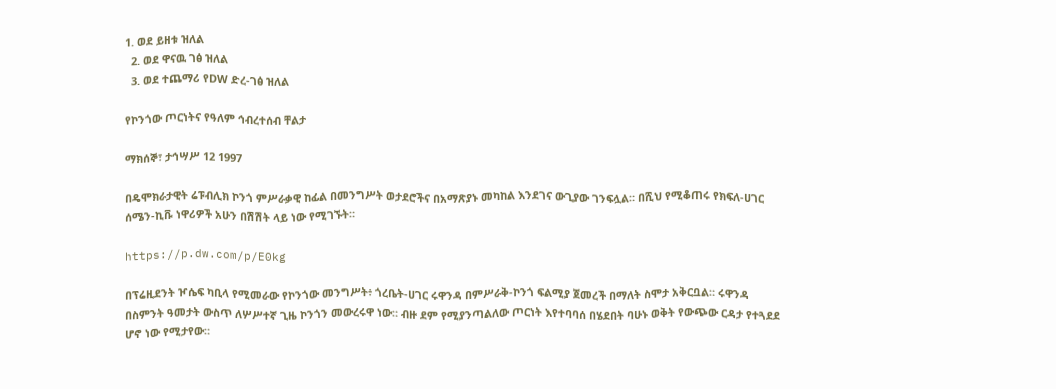1. ወደ ይዘቱ ዝለል
  2. ወደ ዋናዉ ገፅ ዝለል
  3. ወደ ተጨማሪ የDW ድረ-ገፅ ዝለል

የኮንጎው ጦርነትና የዓለም ኅብረተሰብ ቸልታ

ማክሰኞ፣ ታኅሣሥ 12 1997

በዴሞክራታዊት ሬፑብሊክ ኮንጎ ምሥራቃዊ ከፊል በመንግሥት ወታደሮችና በአማጽያኑ መካከል እንደገና ውጊያው ገንፍሏል። በሺህ የሚቆጠሩ የክፍለ-ሀገር ሰሜን-ኪቩ ነዋሪዎች አሁን በሽሽት ላይ ነው የሚገኙት።

https://p.dw.com/p/E0kg

በፕሬዚደንት ዦሴፍ ካቢላ የሚመራው የኮንጎው መንግሥት፥ ጎረቤት-ሀገር ሩዋንዳ በምሥራቅ-ኮንጎ ፍልሚያ ጀመረች በማለት ስሞታ አቅርቧል። ሩዋንዳ በስምንት ዓመታት ውስጥ ለሦሥተኛ ጊዜ ኮንጎን መውረሩዋ ነው። ብዙ ደም የሚያንጣልለው ጦርነት እየተባባሰ በሄደበት ባሁኑ ወቅት የውጭው ርዳታ የተጓደደ ሆኖ ነው የሚታየው።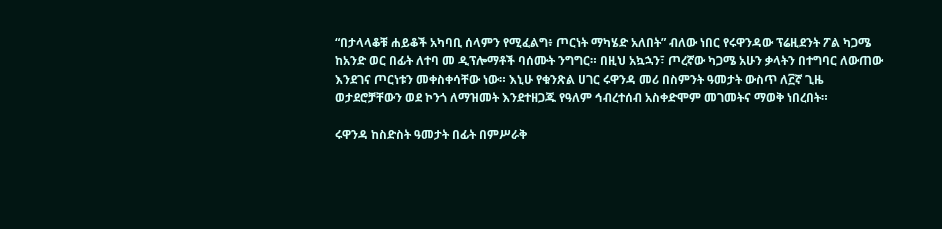“በታላላቆቹ ሐይቆች አካባቢ ሰላምን የሚፈልግ፥ ጦርነት ማካሄድ አለበት” ብለው ነበር የሩዋንዳው ፕሬዚደንት ፖል ካጋሜ ከአንድ ወር በፊት ለተባ መ ዲፕሎማቶች ባሰሙት ንግግር። በዚህ አኳኋን፣ ጦረኛው ካጋሜ አሁን ቃላትን በተግባር ለውጠው እንደገና ጦርነቱን መቀስቀሳቸው ነው። እኒሁ የቁንጽል ሀገር ሩዋንዳ መሪ በስምንት ዓመታት ውስጥ ለ፫ኛ ጊዜ ወታደሮቻቸውን ወደ ኮንጎ ለማዝመት እንደተዘጋጁ የዓለም ኅብረተሰብ አስቀድሞም መገመትና ማወቅ ነበረበት።

ሩዋንዳ ከስድስት ዓመታት በፊት በምሥራቅ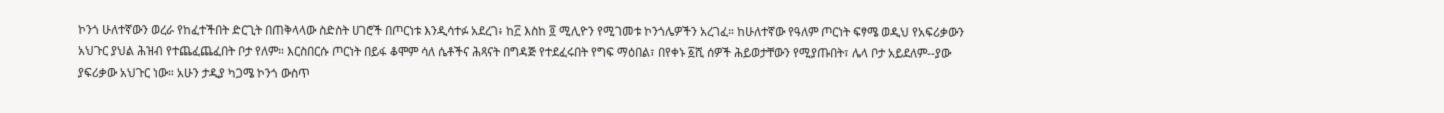ኮንጎ ሁለተኛውን ወረራ የከፈተችበት ድርጊት በጠቅላላው ስድስት ሀገሮች በጦርነቱ እንዲሳተፉ አደረገ፥ ከ፫ እስከ ፬ ሚሊዮን የሚገመቱ ኮንጎሌዎችን አረገፈ። ከሁለተኛው የዓለም ጦርነት ፍፃሜ ወዲህ የአፍሪቃውን አህጉር ያህል ሕዝብ የተጨፈጨፈበት ቦታ የለም። እርስበርሱ ጦርነት በይፋ ቆሞም ሳለ ሴቶችና ሕጻናት በግዳጅ የተደፈሩበት የግፍ ማዕበል፣ በየቀኑ ፩ሺ ሰዎች ሕይወታቸውን የሚያጡበት፣ ሌላ ቦታ አይደለም--ያው ያፍሪቃው አህጉር ነው። አሁን ታዲያ ካጋሜ ኮንጎ ውስጥ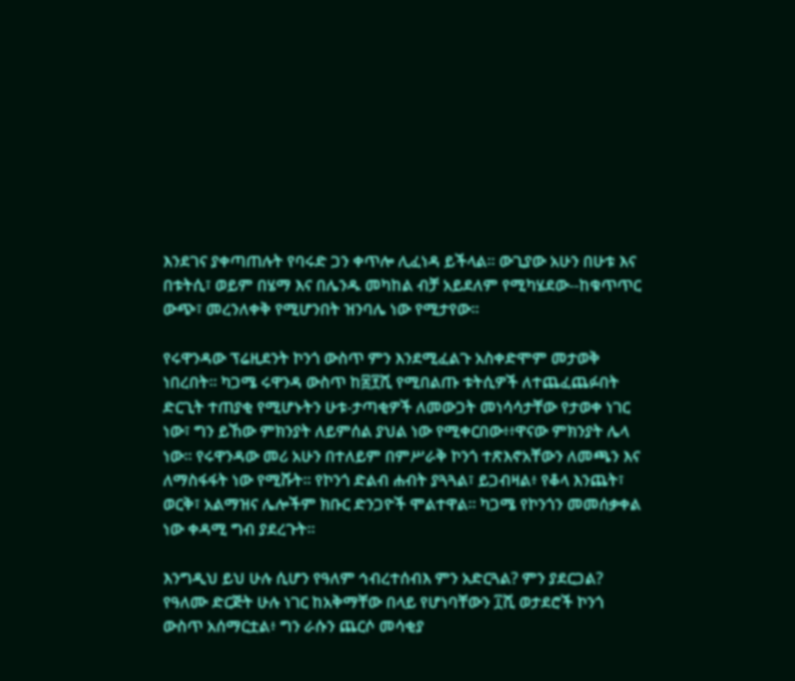እንደገና ያቀጣጠሉት የባሩድ ጋን ቀጥሎ ሊፈነዳ ይችላል። ውጊያው አሁን በሁቱ እና በቱትሲ፣ ወይም በሄማ እና በሌንዱ መካከል ብቻ አይደለም የሚካሄደው--ከቁጥጥር ውጭ፣ መረንለቀቅ የሚሆንበት ዝንባሌ ነው የሚታየው።

የሩዋንዳው ፕሬዚደንት ኮንጎ ውስጥ ምን እንደሚፈልጉ አስቀድሞም መታወቅ ነበረበት። ካጋሜ ሩዋንዳ ውስጥ ከ፰፻ሺ የሚበልጡ ቱትሲዎች ለተጨፈጨፉበት ድርጊት ተጠያቂ የሚሆኑትን ሁቱ-ታጣቂዎች ለመውጋት መነሳሳታቸው የታወቀ ነገር ነው፣ ግን ይኸው ምክንያት ለይምሰል ያህል ነው የሚቀርበው፥፥ዋናው ምክንያት ሌላ ነው። የሩዋንዳው መሪ አሁን በተለይም በምሥራቅ ኮንጎ ተጽእኖአቸውን ለመጫን እና ለማስፋፋት ነው የሚሹት። የኮንጎ ድልብ ሐብት ያጓጓል፣ ይጋብዛል፥ የቆላ እንጨት፣ ወርቅ፣ አልማዝና ሌሎችም ክቡር ድንጋዮች ሞልተዋል። ካጋሜ የኮንጎን መመሰቃቀል ነው ቀዳሚ ግብ ያደረጉት።

እንግዲህ ይህ ሁሉ ሲሆን የዓለም ኅብረተሰብእ ምን አድርጓል? ምን ያደርጋል? የዓለሙ ድርጅት ሁሉ ነገር ከአቅማቸው በላይ የሆነባቸውን ፲ሺ ወታደሮች ኮንጎ ውስጥ አሰማርቷል፥ ግን ራሱን ጨርሶ መሳቂያ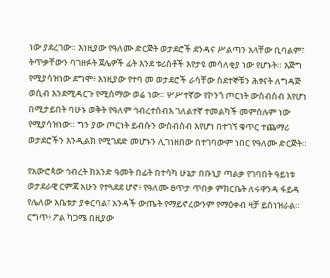ነው ያደረገው። እነዚያው የዓለሙ ድርጅት ወታደሮች ደንዳና ሥልጣን አላቸው ቢባልም፣ ትጥቃቸውን ባገዘፉት ጀሌዎች ፊት እንደ ቱሪስቶች እየታዩ መሳለቂያ ነው የሆኑት። እጅግ የሚያሳዝነው ደግሞ፥ እነዚያው የተባ መ ወታደሮች ራሳቸው ስደተኞቹን ሕፃናት ለግዳጅ ወሲብ እንደሚዳርጉ የሚሰማው ወሬ ነው። ሦሥተኛው የኮንጎ ጦርነት ውስብስብ እየሆነ በሚታይበት ባሁኑ ወቅት የዓለም ኅብረተሰብእ ገለልተኛ ተመልካች መምሰሉም ነው የሚያሳዝነው። ግን ያው ጦርነት ይብሱን ውስብስብ እየሆነ በተገኘ ቁጥር ተጨማሪ ወታደሮችን እንዲልክ የሚገደድ መሆኑን ሊገነዘበው በተገባውም ነበር የዓለሙ ድርጅት።

የአውሮጳው ኅብረት ከአንድ ዓመት በፊት በተሳካ ሁኔታ በቡኒያ ጣልቃ የገባበት ዓይነቱ ወታደራዊ ርምጃ አሁን የተጓደደ ሆኖ፥ የዓለሙ ፀጥታ ጥበቃ ምክርቤት ለሩዋንዳ ፋይዳ የሌለው አቤቱታ ያቀርባል፣ አንዳች ውጤት የማይኖረውንም የማዕቀብ ዛቻ ይሰነዝራል። ርግጥ፥ ፖል ካጋሜ በዚያው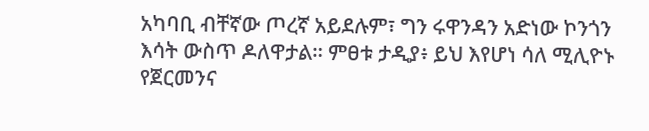አካባቢ ብቸኛው ጦረኛ አይደሉም፣ ግን ሩዋንዳን አድነው ኮንጎን እሳት ውስጥ ዶለዋታል። ምፀቱ ታዲያ፥ ይህ እየሆነ ሳለ ሚሊዮኑ የጀርመንና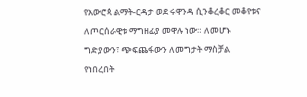የአውሮጳ ልማት-ርዳታ ወደ ሩዋንዳ ሲንቆረቆር መቆየቱና ለጦርሰራዊቱ ማግዘፊያ መዋሉ ነው። ለመሆኑ ግድያውን፣ ጭፍጨፋውን ለመግታት ማስቻል የነበረበት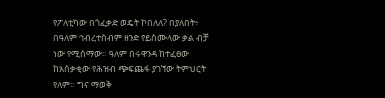የፖለቲካው በጎፈቃድ ወዴት ኮበለለ? በያለበት፥ በዓለም ኅብረተሰብም ዘንድ የይስሙላው ቃል ብቻ ነው የሚሰማው። ዓለም በሩዋንዳ ከተፈፀው ከአሰቃቂው የሕዝብ ጭፍጨፋ ያገኘው ትምህርት የለም። ግና ማወቅ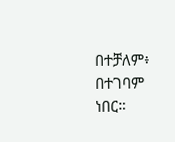በተቻለም፥ በተገባም ነበር።